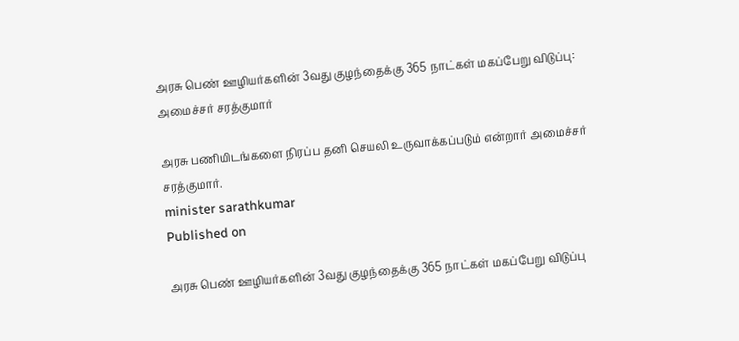அரசு பெண் ஊழியர்களின் 3வது குழந்தைக்கு 365 நாட்கள் மகப்பேறு விடுப்பு: அமைச்சர் சரத்குமார்

அரசு பணியிடங்களை நிரப்ப தனி செயலி உருவாக்கப்படும் என்றார் அமைச்சர் சரத்குமார்.
minister sarathkumar
Published on

அரசு பெண் ஊழியர்களின் 3வது குழந்தைக்கு 365 நாட்கள் மகப்பேறு விடுப்பு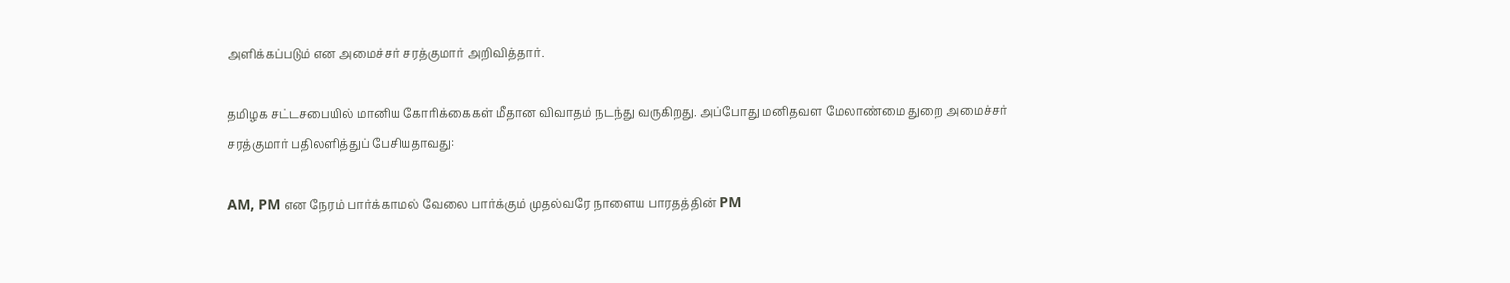அளிக்கப்படும் என அமைச்சர் சரத்குமார் அறிவித்தார்.

தமிழக சட்டசபையில் மானிய கோரிக்கைகள் மீதான விவாதம் நடந்து வருகிறது. அப்போது மனிதவள மேலாண்மை துறை அமைச்சர் சரத்குமார் பதிலளித்துப் பேசியதாவது:

AM, PM என நேரம் பார்க்காமல் வேலை பார்க்கும் முதல்வரே நாளைய பாரதத்தின் PM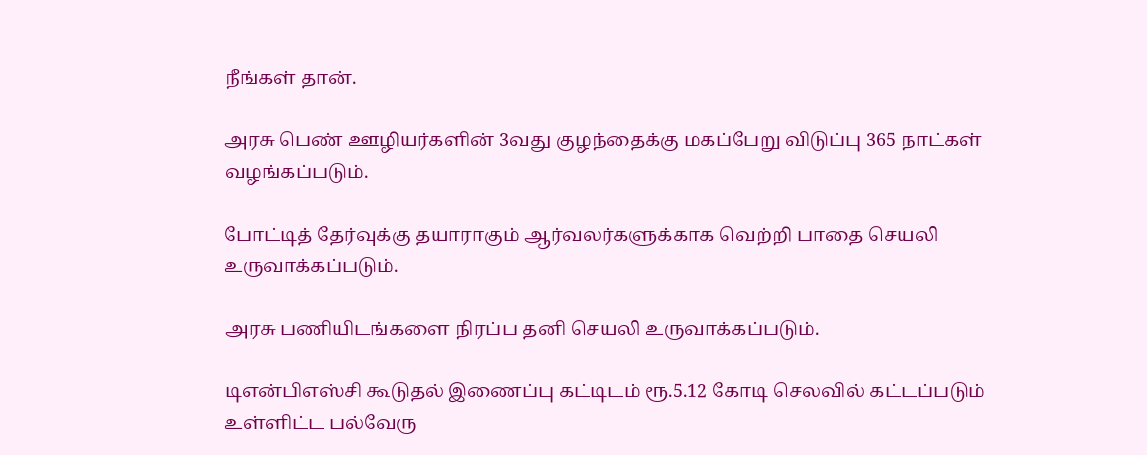நீங்கள் தான்.

அரசு பெண் ஊழியர்களின் 3வது குழந்தைக்கு மகப்பேறு விடுப்பு 365 நாட்கள் வழங்கப்படும்.

போட்டித் தேர்வுக்கு தயாராகும் ஆர்வலர்களுக்காக வெற்றி பாதை செயலி உருவாக்கப்படும்.

அரசு பணியிடங்களை நிரப்ப தனி செயலி உருவாக்கப்படும்.

டிஎன்பிஎஸ்சி கூடுதல் இணைப்பு கட்டிடம் ரூ.5.12 கோடி செலவில் கட்டப்படும் உள்ளிட்ட பல்வேரு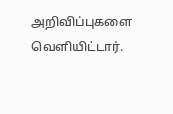அறிவிப்புகளை வெளியிட்டார்.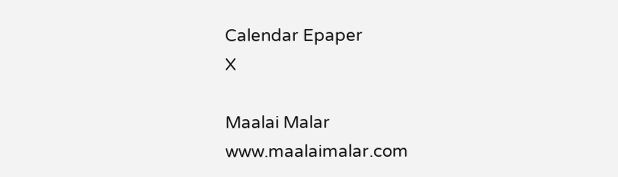Calendar Epaper
X

Maalai Malar
www.maalaimalar.com